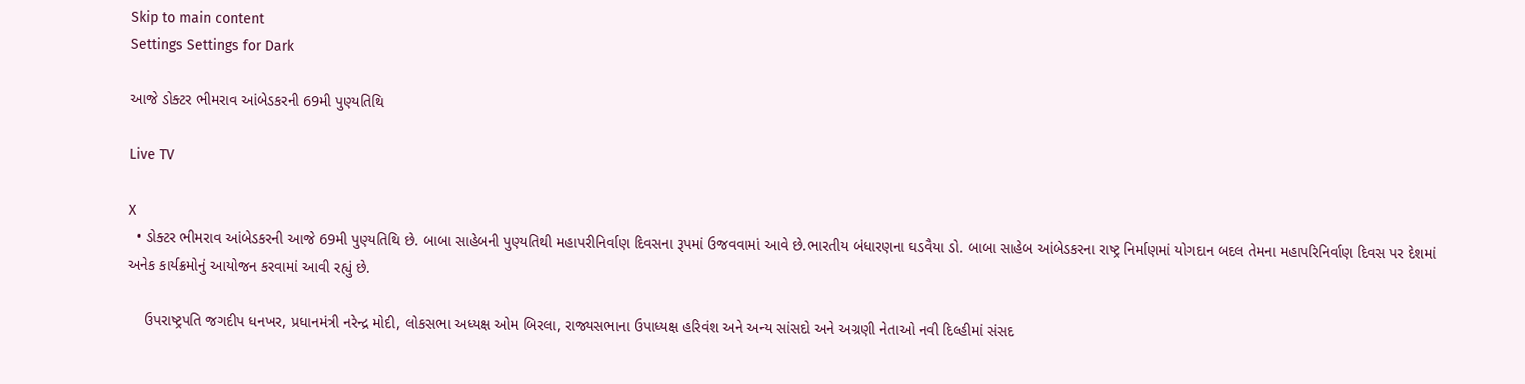Skip to main content
Settings Settings for Dark

આજે ડોક્ટર ભીમરાવ આંબેડકરની 69મી પુણ્યતિથિ

Live TV

X
  • ડોક્ટર ભીમરાવ આંબેડકરની આજે 69મી પુણ્યતિથિ છે. બાબા સાહેબની પુણ્યતિથી મહાપરીનિર્વાણ દિવસના રૂપમાં ઉજવવામાં આવે છે.ભારતીય બંધારણના ઘડવૈયા ડો. બાબા સાહેબ આંબેડકરના રાષ્ટ્ર નિર્માણમાં યોગદાન બદલ તેમના મહાપરિનિર્વાણ દિવસ પર દેશમાં અનેક કાર્યક્રમોનું આયોજન કરવામાં આવી રહ્યું છે.

    ઉપરાષ્ટ્રપતિ જગદીપ ધનખર, પ્રધાનમંત્રી નરેન્દ્ર મોદી, લોકસભા અધ્યક્ષ ઓમ બિરલા, રાજ્યસભાના ઉપાધ્યક્ષ હરિવંશ અને અન્ય સાંસદો અને અગ્રણી નેતાઓ નવી દિલ્હીમાં સંસદ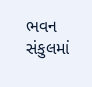ભવન સંકુલમાં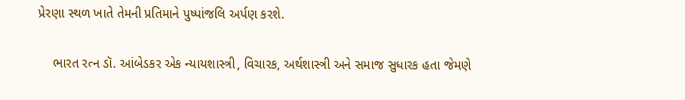પ્રેરણા સ્થળ ખાતે તેમની પ્રતિમાને પુષ્પાંજલિ અર્પણ કરશે.

    ભારત રત્ન ડૉ. આંબેડકર એક ન્યાયશાસ્ત્રી, વિચારક, અર્થશાસ્ત્રી અને સમાજ સુધારક હતા જેમણે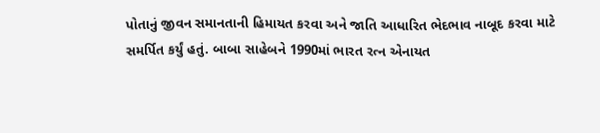પોતાનું જીવન સમાનતાની હિમાયત કરવા અને જાતિ આધારિત ભેદભાવ નાબૂદ કરવા માટે સમર્પિત કર્યું હતું. બાબા સાહેબને 1990માં ભારત રત્ન એનાયત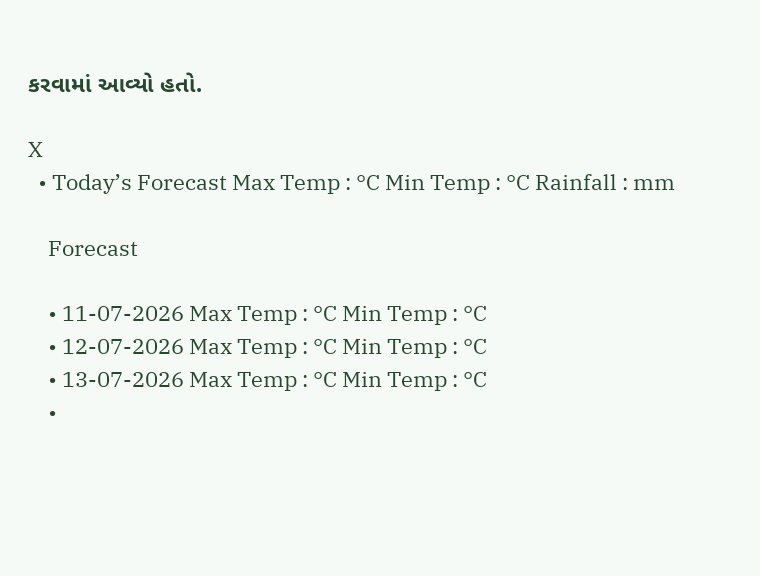કરવામાં આવ્યો હતો.

X
  • Today’s Forecast Max Temp : °C Min Temp : °C Rainfall : mm

    Forecast

    • 11-07-2026 Max Temp : °C Min Temp : °C
    • 12-07-2026 Max Temp : °C Min Temp : °C
    • 13-07-2026 Max Temp : °C Min Temp : °C
    •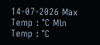14-07-2026 Max Temp : °C Min Temp : °C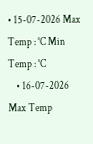• 15-07-2026 Max Temp : °C Min Temp : °C
    • 16-07-2026 Max Temp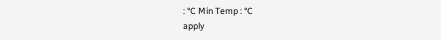: °C Min Temp : °C
apply